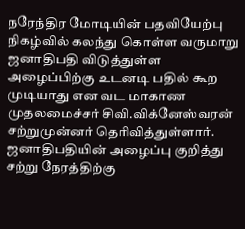நரேந்திர மோடியின் பதவியேற்பு நிகழ்வில் கலந்து கொள்ள வருமாறு ஜனாதிபதி விடுத்துள்ள அழைப்பிற்கு உடனடி பதில் கூற முடியாது என வட மாகாண முதலமைச்சர் சிவி.விக்னேஸ்வரன் சற்றுமுன்னர் தெரிவித்துள்ளார்.
ஜனாதிபதியின் அழைப்பு குறித்து சற்று நேரத்திற்கு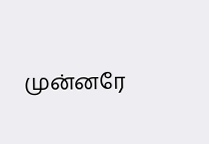முன்னரே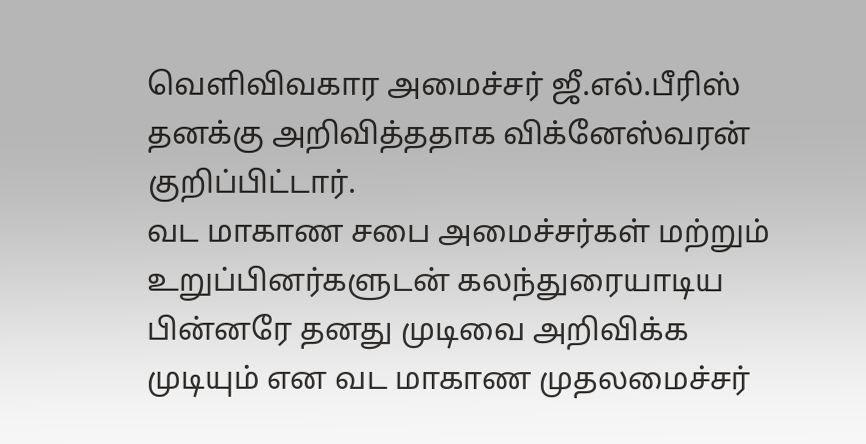வெளிவிவகார அமைச்சர் ஜீ.எல்.பீரிஸ் தனக்கு அறிவித்ததாக விக்னேஸ்வரன் குறிப்பிட்டார்.
வட மாகாண சபை அமைச்சர்கள் மற்றும் உறுப்பினர்களுடன் கலந்துரையாடிய பின்னரே தனது முடிவை அறிவிக்க முடியும் என வட மாகாண முதலமைச்சர்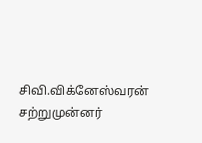சிவி.விக்னேஸ்வரன் சற்றுமுன்னர்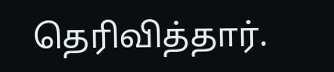தெரிவித்தார்.